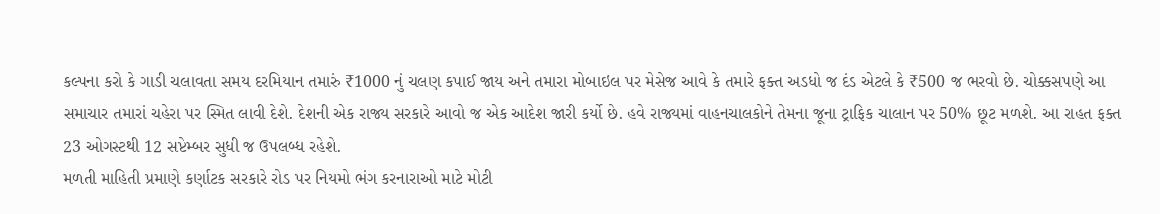કલ્પના કરો કે ગાડી ચલાવતા સમય દરમિયાન તમારું ₹1000 નું ચલણ કપાઈ જાય અને તમારા મોબાઇલ પર મેસેજ આવે કે તમારે ફક્ત અડધો જ દંડ એટલે કે ₹500 જ ભરવો છે. ચોક્કસપણે આ સમાચાર તમારાં ચહેરા પર સ્મિત લાવી દેશે. દેશની એક રાજ્ય સરકારે આવો જ એક આદેશ જારી કર્યો છે. હવે રાજ્યમાં વાહનચાલકોને તેમના જૂના ટ્રાફિક ચાલાન પર 50% છૂટ મળશે. આ રાહત ફક્ત 23 ઓગસ્ટથી 12 સપ્ટેમ્બર સુધી જ ઉપલબ્ધ રહેશે.
મળતી માહિતી પ્રમાણે કર્ણાટક સરકારે રોડ પર નિયમો ભંગ કરનારાઓ માટે મોટી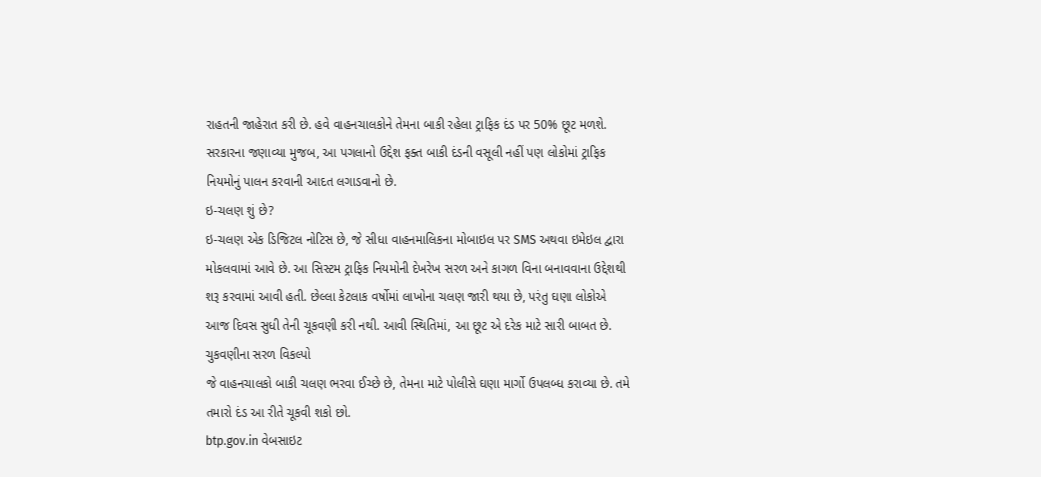રાહતની જાહેરાત કરી છે. હવે વાહનચાલકોને તેમના બાકી રહેલા ટ્રાફિક દંડ પર 50% છૂટ મળશે. સરકારના જણાવ્યા મુજબ, આ પગલાનો ઉદ્દેશ ફક્ત બાકી દંડની વસૂલી નહીં પણ લોકોમાં ટ્રાફિક નિયમોનું પાલન કરવાની આદત લગાડવાનો છે.
ઇ-ચલણ શું છે?
ઇ-ચલણ એક ડિજિટલ નોટિસ છે, જે સીધા વાહનમાલિકના મોબાઇલ પર SMS અથવા ઇમેઇલ દ્વારા મોકલવામાં આવે છે. આ સિસ્ટમ ટ્રાફિક નિયમોની દેખરેખ સરળ અને કાગળ વિના બનાવવાના ઉદ્દેશથી શરૂ કરવામાં આવી હતી. છેલ્લા કેટલાક વર્ષોમાં લાખોના ચલણ જારી થયા છે, પરંતુ ઘણા લોકોએ આજ દિવસ સુધી તેની ચૂકવણી કરી નથી. આવી સ્થિતિમાં, આ છૂટ એ દરેક માટે સારી બાબત છે.
ચુકવણીના સરળ વિકલ્પો
જે વાહનચાલકો બાકી ચલણ ભરવા ઈચ્છે છે, તેમના માટે પોલીસે ઘણા માર્ગો ઉપલબ્ધ કરાવ્યા છે. તમે તમારો દંડ આ રીતે ચૂકવી શકો છો.
btp.gov.in વેબસાઇટ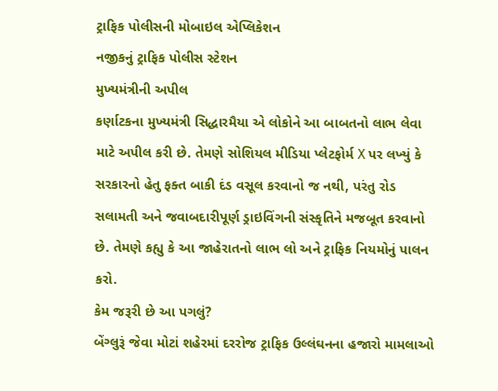ટ્રાફિક પોલીસની મોબાઇલ એપ્લિકેશન
નજીકનું ટ્રાફિક પોલીસ સ્ટેશન
મુખ્યમંત્રીની અપીલ
કર્ણાટકના મુખ્યમંત્રી સિદ્ધારમૈયા એ લોકોને આ બાબતનો લાભ લેવા માટે અપીલ કરી છે. તેમણે સોશિયલ મીડિયા પ્લેટફોર્મ X પર લખ્યું કે સરકારનો હેતુ ફક્ત બાકી દંડ વસૂલ કરવાનો જ નથી, પરંતુ રોડ સલામતી અને જવાબદારીપૂર્ણ ડ્રાઇવિંગની સંસ્કૃતિને મજબૂત કરવાનો છે. તેમણે કહ્યુ કે આ જાહેરાતનો લાભ લો અને ટ્રાફિક નિયમોનું પાલન કરો.
કેમ જરૂરી છે આ પગલું?
બેંગ્લુરૂં જેવા મોટાં શહેરમાં દરરોજ ટ્રાફિક ઉલ્લંઘનના હજારો મામલાઓ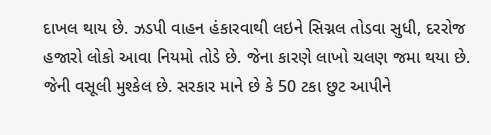દાખલ થાય છે. ઝડપી વાહન હંકારવાથી લઇને સિગ્નલ તોડવા સુધી, દરરોજ હજારો લોકો આવા નિયમો તોડે છે. જેના કારણે લાખો ચલણ જમા થયા છે. જેની વસૂલી મુશ્કેલ છે. સરકાર માને છે કે 50 ટકા છુટ આપીને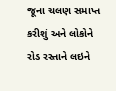જૂના ચલણ સમાપ્ત કરીશું અને લોકોને રોડ રસ્તાને લઇને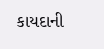કાયદાની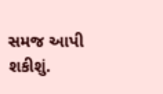સમજ આપી શકીશું.